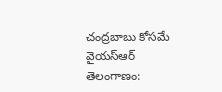చంద్రబాబు కోసమే వైయస్ఆర్ తెలంగాణం: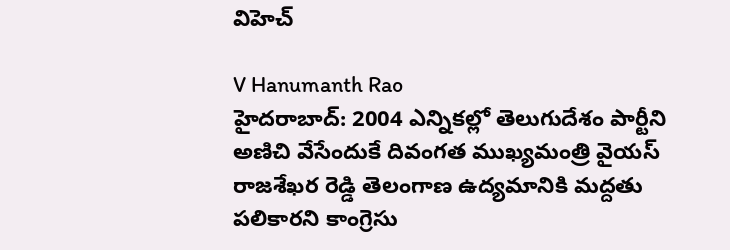విహెచ్

V Hanumanth Rao
హైదరాబాద్: 2004 ఎన్నికల్లో తెలుగుదేశం పార్టీని అణిచి వేసేందుకే దివంగత ముఖ్యమంత్రి వైయస్ రాజశేఖర రెడ్డి తెలంగాణ ఉద్యమానికి మద్దతు పలికారని కాంగ్రెసు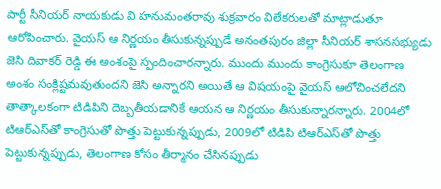పార్టీ సీనియర్ నాయకుడు వి హనుమంతరావు శుక్రవారం విలేకరులతో మాట్లాడుతూ ఆరోపించారు. వైయస్ ఆ నిర్ణయం తీసుకున్నప్పుడే అనంతపురం జిల్లా సీనియర్ శాసనసభ్యుడు జెసి దివాకర్ రెడ్డి ఈ అంశంపై స్పందించారన్నారు. ముందు ముందు కాంగ్రెసుకూ తెలంగాణ అంశం సంక్లిష్టమవుతుందని జెసి అన్నారని అయితే ఆ విషయంపై వైయస్ ఆలోచించలేదని తాత్కాలకంగా టిడిపిని దెబ్బతీయడానికే ఆయన ఆ నిర్ణయం తీసుకున్నారన్నారు. 2004లో టిఆర్ఎస్‌తో కాంగ్రెసుతో పొత్తు పెట్టుకున్నప్పుడు, 2009లో టిడిపి టిఆర్ఎస్‌తో పొత్తు పెట్టుకున్నప్పుడు, తెలంగాణ కోసం తీర్మానం చేసినప్పుడు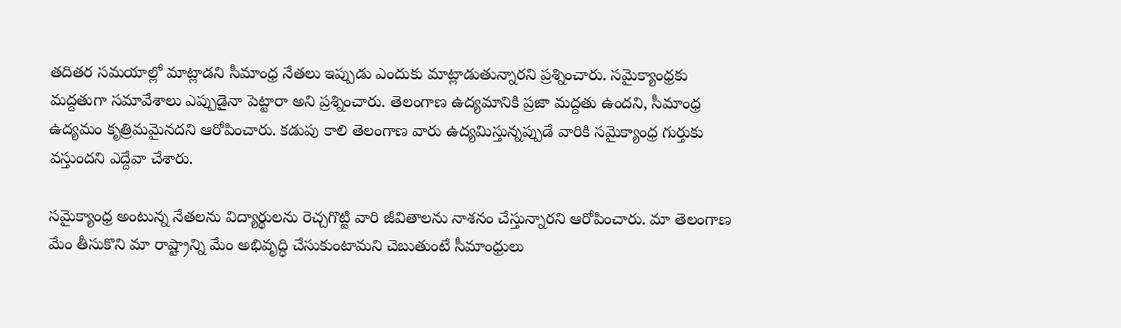తదితర సమయాల్లో మాట్లాడని సీమాంధ్ర నేతలు ఇప్పుడు ఎందుకు మాట్లాడుతున్నారని ప్రశ్నించారు. సమైక్యాంధ్రకు మద్దతుగా సమావేశాలు ఎప్పుడైనా పెట్టారా అని ప్రశ్నించారు. తెలంగాణ ఉద్యమానికి ప్రజా మద్దతు ఉందని, సీమాంధ్ర ఉద్యమం కృత్రిమమైనదని ఆరోపించారు. కడుపు కాలి తెలంగాణ వారు ఉద్యమిస్తున్నప్పుడే వారికి సమైక్యాంధ్ర గుర్తుకు వస్తుందని ఎద్దేవా చేశారు.

సమైక్యాంధ్ర అంటున్న నేతలను విద్యార్థులను రెచ్చగొట్టి వారి జీవితాలను నాశనం చేస్తున్నారని ఆరోపించారు. మా తెలంగాణ మేం తీసుకొని మా రాష్ట్రాన్ని మేం అభివృద్ధి చేసుకుంటామని చెబుతుంటే సీమాంధ్రులు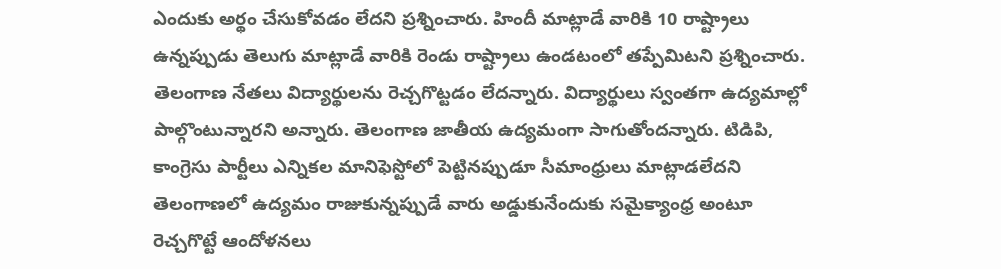ఎందుకు అర్థం చేసుకోవడం లేదని ప్రశ్నించారు. హిందీ మాట్లాడే వారికి 10 రాష్ట్రాలు ఉన్నప్పుడు తెలుగు మాట్లాడే వారికి రెండు రాష్ట్రాలు ఉండటంలో తప్పేమిటని ప్రశ్నించారు. తెలంగాణ నేతలు విద్యార్థులను రెచ్చగొట్టడం లేదన్నారు. విద్యార్థులు స్వంతగా ఉద్యమాల్లో పాల్గొంటున్నారని అన్నారు. తెలంగాణ జాతీయ ఉద్యమంగా సాగుతోందన్నారు. టిడిపి, కాంగ్రెసు పార్టీలు ఎన్నికల మానిఫెస్టోలో పెట్టినప్పుడూ సీమాంధ్రులు మాట్లాడలేదని తెలంగాణలో ఉద్యమం రాజుకున్నప్పుడే వారు అడ్డుకునేందుకు సమైక్యాంధ్ర అంటూ రెచ్చగొట్టే ఆందోళనలు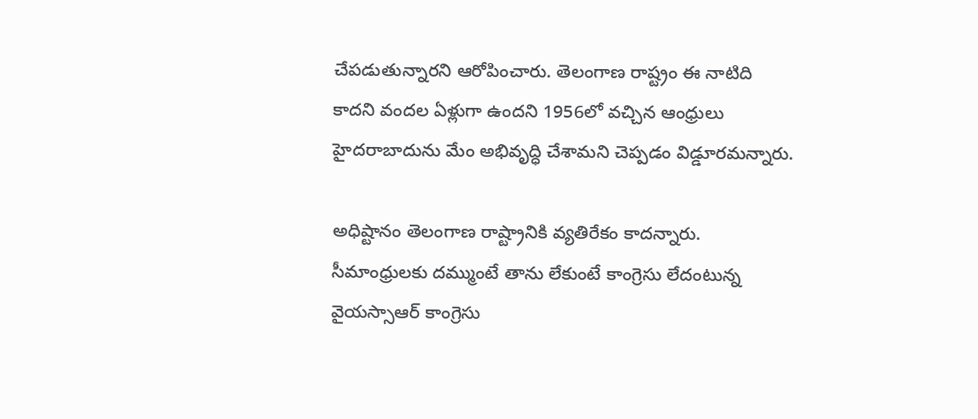చేపడుతున్నారని ఆరోపించారు. తెలంగాణ రాష్ట్రం ఈ నాటిది కాదని వందల ఏళ్లుగా ఉందని 1956లో వచ్చిన ఆంధ్రులు హైదరాబాదును మేం అభివృద్ధి చేశామని చెప్పడం విడ్డూరమన్నారు.

అధిష్టానం తెలంగాణ రాష్ట్రానికి వ్యతిరేకం కాదన్నారు. సీమాంధ్రులకు దమ్ముంటే తాను లేకుంటే కాంగ్రెసు లేదంటున్న వైయస్సాఆర్ కాంగ్రెసు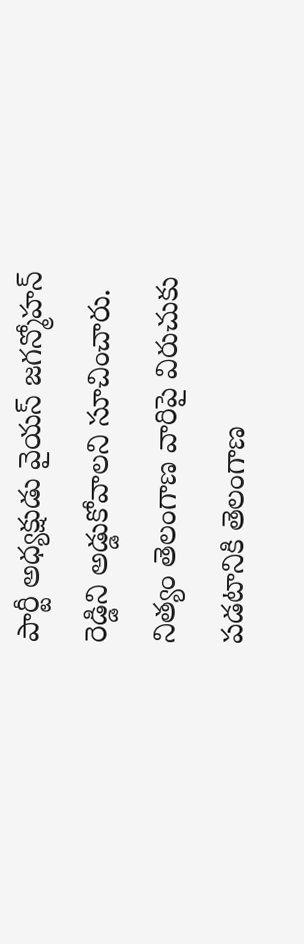పార్టీ అధ్యక్షుడు వైయస్ జగన్మోహన్ రెడ్డిని అడ్డుకోవాలని సూచించారు. నిత్యం తెలంగాణ వారిపై విరుచుకు పడటానికి తెలంగాణ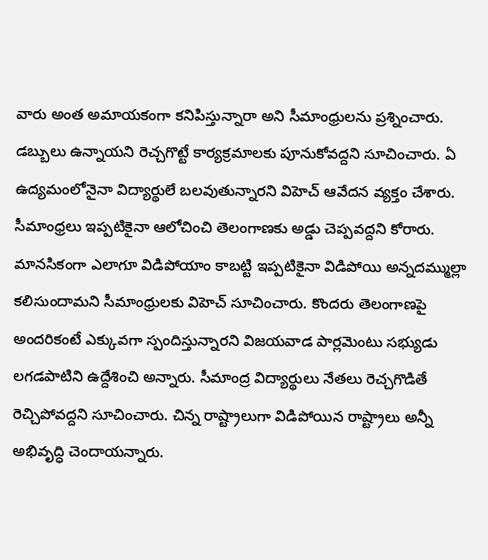వారు అంత అమాయకంగా కనిపిస్తున్నారా అని సీమాంధ్రులను ప్రశ్నించారు. డబ్బులు ఉన్నాయని రెచ్చగొట్టే కార్యక్రమాలకు పూనుకోవద్దని సూచించారు. ఏ ఉద్యమంలోనైనా విద్యార్థులే బలవుతున్నారని విహెచ్ ఆవేదన వ్యక్తం చేశారు. సీమాంధ్రలు ఇప్పటికైనా ఆలోచించి తెలంగాణకు అడ్డు చెప్పవద్దని కోరారు. మానసికంగా ఎలాగూ విడిపోయాం కాబట్టి ఇప్పటికైనా విడిపోయి అన్నదమ్ముల్లా కలిసుందామని సీమాంధ్రులకు విహెచ్ సూచించారు. కొందరు తెలంగాణపై అందరికంటే ఎక్కువగా స్పందిస్తున్నారని విజయవాడ పార్లమెంటు సభ్యుడు లగడపాటిని ఉద్దేశించి అన్నారు. సీమాంద్ర విద్యార్థులు నేతలు రెచ్చగొడితే రెచ్చిపోవద్దని సూచించారు. చిన్న రాష్ట్రాలుగా విడిపోయిన రాష్ట్రాలు అన్నీ అభివృద్ధి చెందాయన్నారు.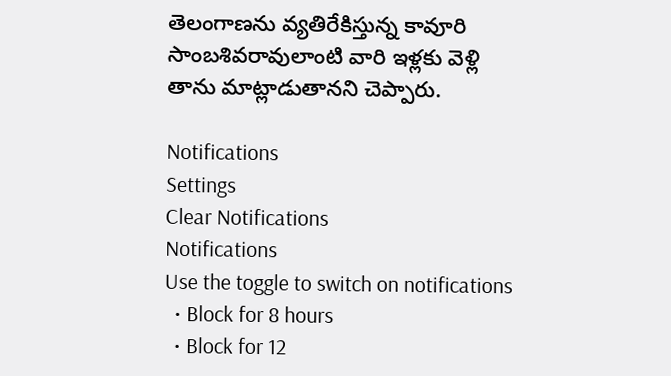తెలంగాణను వ్యతిరేకిస్తున్న కావూరి సాంబశివరావులాంటి వారి ఇళ్లకు వెళ్లి తాను మాట్లాడుతానని చెప్పారు.

Notifications
Settings
Clear Notifications
Notifications
Use the toggle to switch on notifications
  • Block for 8 hours
  • Block for 12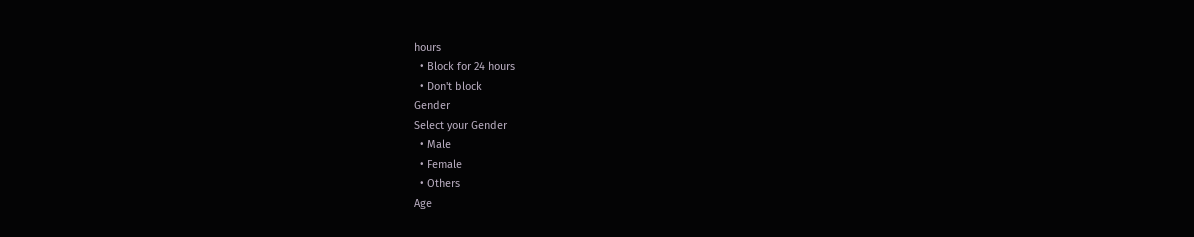hours
  • Block for 24 hours
  • Don't block
Gender
Select your Gender
  • Male
  • Female
  • Others
Age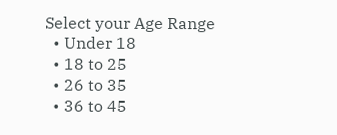Select your Age Range
  • Under 18
  • 18 to 25
  • 26 to 35
  • 36 to 45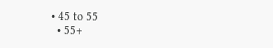• 45 to 55
  • 55+